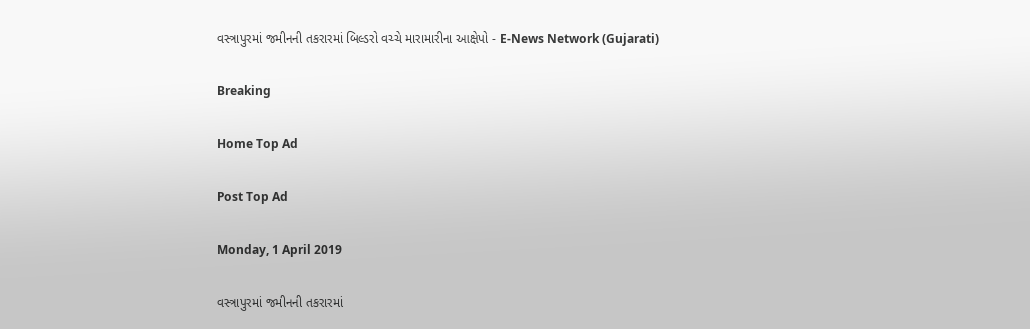વસ્ત્રાપુરમાં જમીનની તકરારમાં બિલ્ડરો વચ્ચે મારામારીના આક્ષેપો - E-News Network (Gujarati)

Breaking

Home Top Ad

Post Top Ad

Monday, 1 April 2019

વસ્ત્રાપુરમાં જમીનની તકરારમાં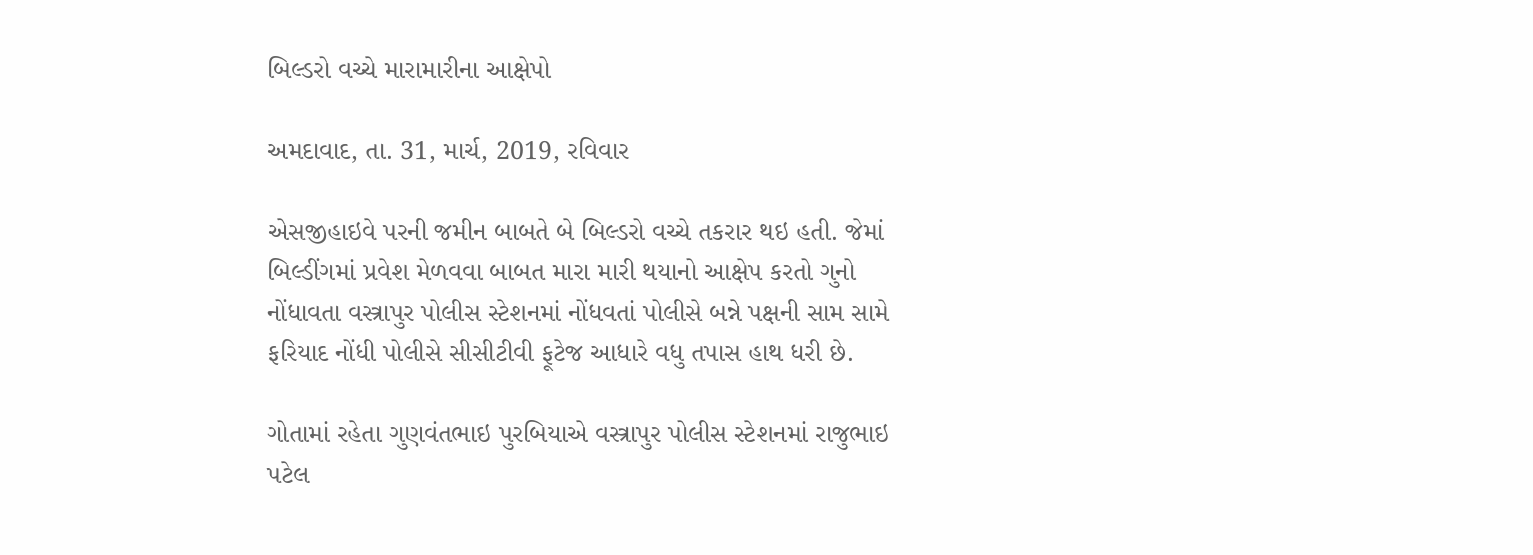બિલ્ડરો વચ્ચે મારામારીના આક્ષેપો

અમદાવાદ, તા. 31, માર્ચ, 2019, રવિવાર

એસજીહાઇવે પરની જમીન બાબતે બે બિલ્ડરો વચ્ચે તકરાર થઇ હતી. જેમાં બિલ્ડીંગમાં પ્રવેશ મેળવવા બાબત મારા મારી થયાનો આક્ષેપ કરતો ગુનો નોંધાવતા વસ્ત્રાપુર પોલીસ સ્ટેશનમાં નોંધવતાં પોલીસે બન્ને પક્ષની સામ સામે ફરિયાદ નોંધી પોલીસે સીસીટીવી ફૂટેજ આધારે વધુ તપાસ હાથ ધરી છે.

ગોતામાં રહેતા ગુણવંતભાઇ પુરબિયાએ વસ્ત્રાપુર પોલીસ સ્ટેશનમાં રાજુભાઇ પટેલ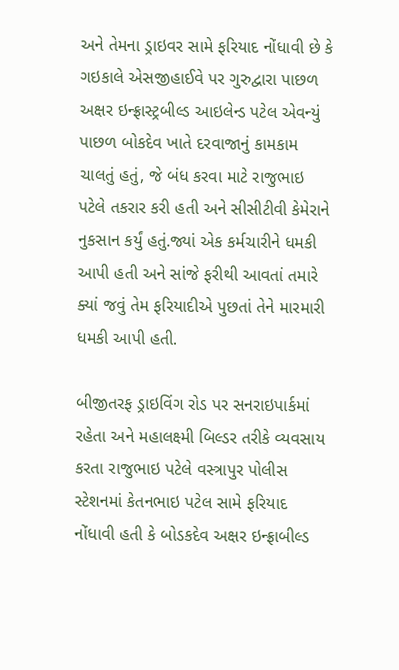અને તેમના ડ્રાઇવર સામે ફરિયાદ નોંધાવી છે કે ગઇકાલે એસજીહાઈવે પર ગુરુદ્વારા પાછળ અક્ષર ઇન્ફ્રાસ્ટ્રબીલ્ડ આઇલેન્ડ પટેલ એવન્યું પાછળ બોકદેવ ખાતે દરવાજાનું કામકામ ચાલતું હતું, જે બંધ કરવા માટે રાજુભાઇ પટેલે તકરાર કરી હતી અને સીસીટીવી કેમેરાને નુકસાન કર્યું હતું.જ્યાં એક કર્મચારીને ધમકી આપી હતી અને સાંજે ફરીથી આવતાં તમારે ક્યાં જવું તેમ ફરિયાદીએ પુછતાં તેને મારમારી ધમકી આપી હતી.

બીજીતરફ ડ્રાઇવિંગ રોડ પર સનરાઇપાર્કમાં રહેતા અને મહાલક્ષ્મી બિલ્ડર તરીકે વ્યવસાય કરતા રાજુભાઇ પટેલે વસ્ત્રાપુર પોલીસ સ્ટેશનમાં કેતનભાઇ પટેલ સામે ફરિયાદ નોંધાવી હતી કે બોડકદેવ અક્ષર ઇન્ફ્રાબીલ્ડ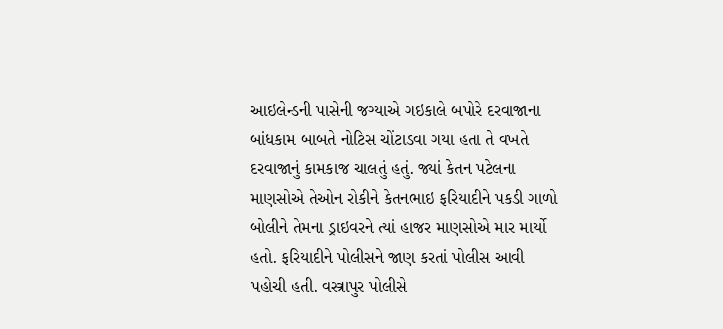આઇલેન્ડની પાસેની જગ્યાએ ગઇકાલે બપોરે દરવાજાના બાંધકામ બાબતે નોટિસ ચોંટાડવા ગયા હતા તે વખતે દરવાજાનું કામકાજ ચાલતું હતું. જ્યાં કેતન પટેલના માણસોએ તેઓન રોકીને કેતનભાઇ ફરિયાદીને પકડી ગાળો બોલીને તેમના ડ્રાઇવરને ત્યાં હાજર માણસોએ માર માર્યો હતો. ફરિયાદીને પોલીસને જાણ કરતાં પોલીસ આવી પહોચી હતી. વસ્ત્રાપુર પોલીસે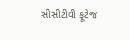સીસીટીવી ફૂટેજ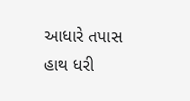આધારે તપાસ હાથ ધરી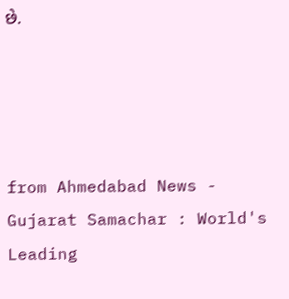છે.




from Ahmedabad News - Gujarat Samachar : World's Leading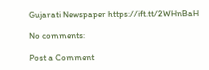Gujarati Newspaper https://ift.tt/2WHnBaH

No comments:

Post a Comment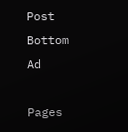Post Bottom Ad

Pages